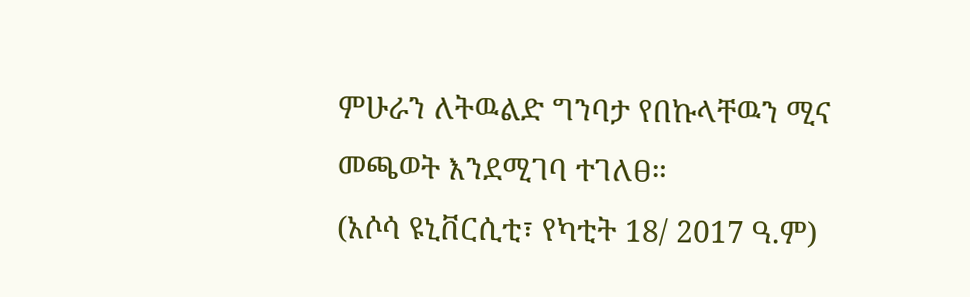ምሁራን ለትዉልድ ግንባታ የበኩላቸዉን ሚና መጫወት እንደሚገባ ተገለፀ።
(አሶሳ ዩኒቨርሲቲ፣ የካቲት 18/ 2017 ዓ.ም)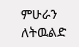ምሁራን ለትዉልድ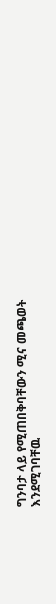ግንባታ ላይ የሚጠበቅባቸውን ሚና መጫወት እንደሚገባቸዉ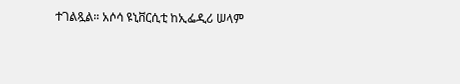ተገልጿል። አሶሳ ዩኒቨርሲቲ ከኢፌዲሪ ሠላም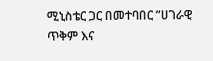ሚኒስቴር ጋር በመተባበር ”ሀገራዊ ጥቅም እና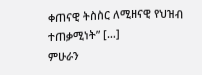ቀጠናዊ ትስስር ለሚዘናዊ የህዝብ ተጠቃሚነት” […]
ምሁራን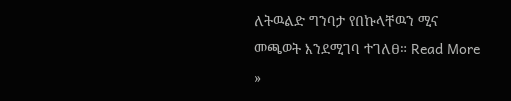ለትዉልድ ግንባታ የበኩላቸዉን ሚና መጫወት እንደሚገባ ተገለፀ። Read More »